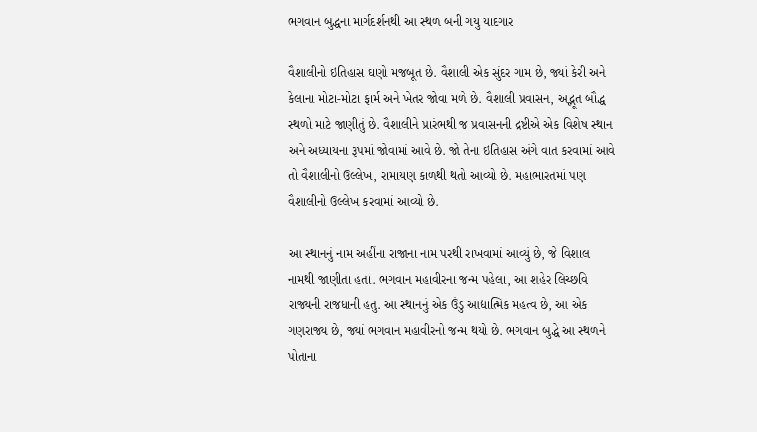ભગવાન બુદ્ધના માર્ગદર્શનથી આ સ્થળ બની ગયુ યાદગાર

વૈશાલીનો ઇતિહાસ ઘણો મજબૂત છે. વૈશાલી એક સુંદર ગામ છે, જ્યાં કેરી અને કેલાના મોટા-મોટા ફાર્મ અને ખેતર જોવા મળે છે. વૈશાલી પ્રવાસન, અદ્ભૂત બૌદ્ધ સ્થળો માટે જાણીતું છે. વૈશાલીને પ્રારંભથી જ પ્રવાસનની દ્રષ્ટીએ એક વિશેષ સ્થાન અને અધ્યાયના રૂપમાં જોવામાં આવે છે. જો તેના ઇતિહાસ અંગે વાત કરવામાં આવે તો વૈશાલીનો ઉલ્લેખ, રામાયણ કાળથી થતો આવ્યો છે. મહાભારતમાં પણ વૈશાલીનો ઉલ્લેખ કરવામાં આવ્યો છે.

આ સ્થાનનું નામ અહીંના રાજાના નામ પરથી રાખવામાં આવ્યું છે, જે વિશાલ નામથી જાણીતા હતા. ભગવાન મહાવીરના જન્મ પહેલા, આ શહેર લિચ્છવિ રાજ્યની રાજધાની હતુ. આ સ્થાનનું એક ઉંડુ આદ્યાત્મિક મહત્વ છે, આ એક ગણરાજ્ય છે, જ્યાં ભગવાન મહાવીરનો જન્મ થયો છે. ભગવાન બુદ્ધે આ સ્થળને પોતાના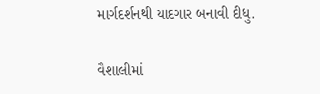માર્ગદર્શનથી યાદગાર બનાવી દીધુ.

વૈશાલીમાં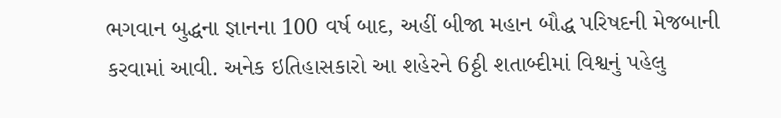ભગવાન બુદ્ધના જ્ઞાનના 100 વર્ષ બાદ, અહીં બીજા મહાન બૌદ્ધ પરિષદની મેજબાની કરવામાં આવી. અનેક ઇતિહાસકારો આ શહેરને 6ઠ્ઠી શતાબ્દીમાં વિશ્વનું પહેલુ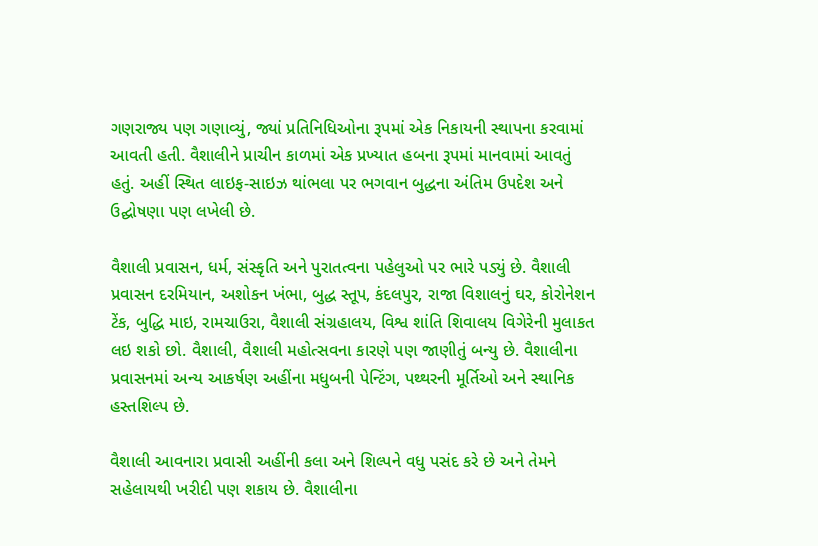ગણરાજ્ય પણ ગણાવ્યું, જ્યાં પ્રતિનિધિઓના રૂપમાં એક નિકાયની સ્થાપના કરવામાં આવતી હતી. વૈશાલીને પ્રાચીન કાળમાં એક પ્રખ્યાત હબના રૂપમાં માનવામાં આવતું હતું. અહીં સ્થિત લાઇફ-સાઇઝ થાંભલા પર ભગવાન બુદ્ધના અંતિમ ઉપદેશ અને ઉદ્ઘોષણા પણ લખેલી છે.

વૈશાલી પ્રવાસન, ધર્મ, સંસ્કૃતિ અને પુરાતત્વના પહેલુઓ પર ભારે પડ્યું છે. વૈશાલી પ્રવાસન દરમિયાન, અશોકન ખંભા, બુદ્ધ સ્તૂપ, કંદલપુર, રાજા વિશાલનું ઘર, કોરોનેશન ટેંક, બુદ્ધિ માઇ, રામચાઉરા, વૈશાલી સંગ્રહાલય, વિશ્વ શાંતિ શિવાલય વિગેરેની મુલાકત લઇ શકો છો. વૈશાલી, વૈશાલી મહોત્સવના કારણે પણ જાણીતું બન્યુ છે. વૈશાલીના પ્રવાસનમાં અન્ય આકર્ષણ અહીંના મધુબની પેન્ટિંગ, પથ્થરની મૂર્તિઓ અને સ્થાનિક હસ્તશિલ્પ છે.

વૈશાલી આવનારા પ્રવાસી અહીંની કલા અને શિલ્પને વધુ પસંદ કરે છે અને તેમને સહેલાયથી ખરીદી પણ શકાય છે. વૈશાલીના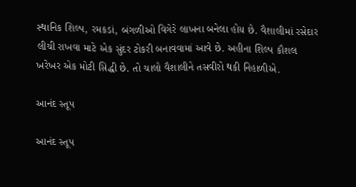સ્થાનિક શિલ્પ, રમકડાં, બંગળીઓ વિગેરે લાખના બનેલા હોય છે. વૈશાલીમાં રસેદાર લીચી રાખવા માટે એક સુંદર ટોકરી બનાવવામાં આવે છે. અહીના શિલ્પ કૌશલ ખરેખર એક મોટી સિદ્ધી છે. તો ચાલો વૈશાલીને તસવીરો થકી નિહાળીએ.

આનંદ સ્તૂપ

આનંદ સ્તૂપ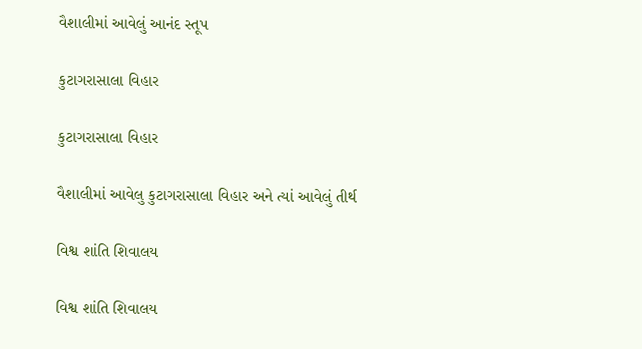વૈશાલીમાં આવેલું આનંદ સ્તૂપ

કુટાગરાસાલા વિહાર

કુટાગરાસાલા વિહાર

વૈશાલીમાં આવેલુ કુટાગરાસાલા વિહાર અને ત્યાં આવેલું તીર્થ

વિશ્વ શાંતિ શિવાલય

વિશ્વ શાંતિ શિવાલય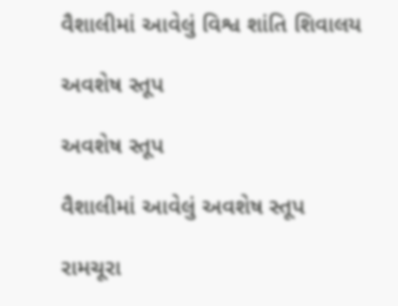વૈશાલીમાં આવેલું વિશ્વ શાંતિ શિવાલય

અવશેષ સ્તૂપ

અવશેષ સ્તૂપ

વૈશાલીમાં આવેલું અવશેષ સ્તૂપ

રામચૂરા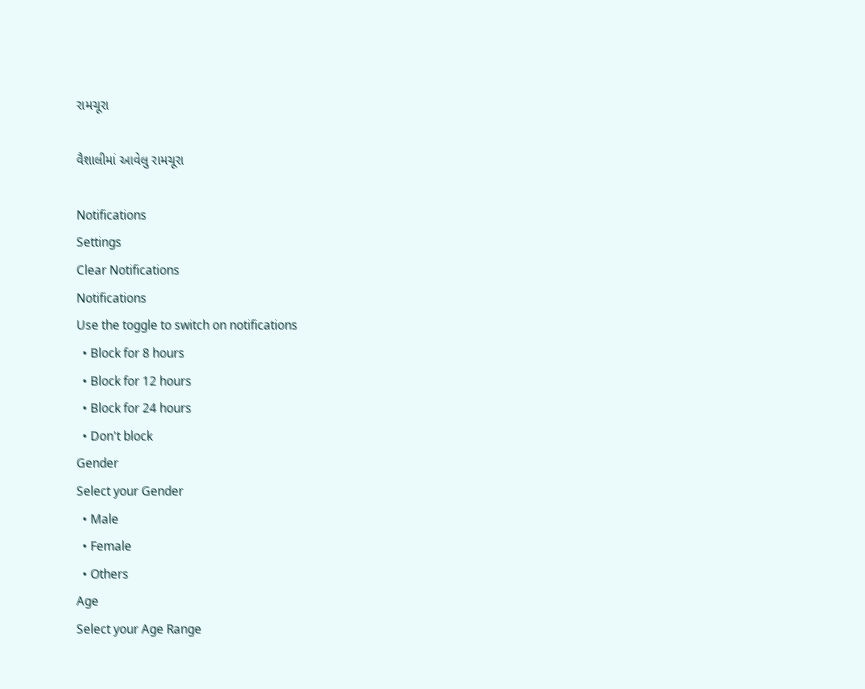રામચૂરા

વૈશાલીમાં આવેલુ રામચૂરા

Notifications
Settings
Clear Notifications
Notifications
Use the toggle to switch on notifications
  • Block for 8 hours
  • Block for 12 hours
  • Block for 24 hours
  • Don't block
Gender
Select your Gender
  • Male
  • Female
  • Others
Age
Select your Age Range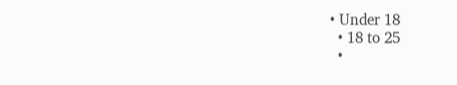• Under 18
  • 18 to 25
  •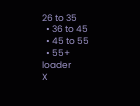26 to 35
  • 36 to 45
  • 45 to 55
  • 55+
loader
X